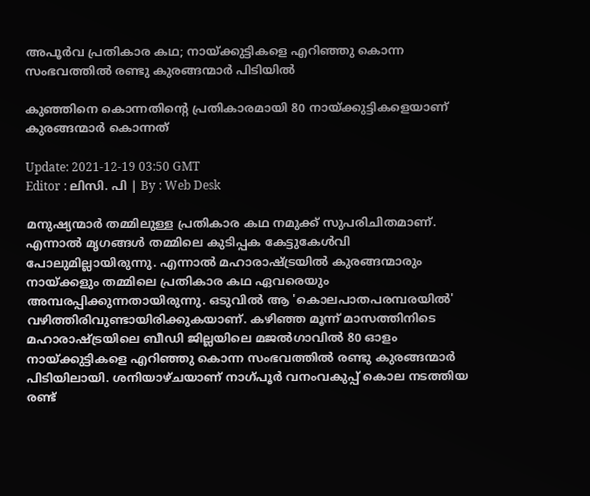അപൂർവ പ്രതികാര കഥ; നായ്ക്കുട്ടികളെ എറിഞ്ഞു കൊന്ന സംഭവത്തിൽ രണ്ടു കുരങ്ങന്മാർ പിടിയിൽ

കുഞ്ഞിനെ കൊന്നതിന്റെ പ്രതികാരമായി 80 നായ്ക്കുട്ടികളെയാണ് കുരങ്ങന്മാർ കൊന്നത്

Update: 2021-12-19 03:50 GMT
Editor : ലിസി. പി | By : Web Desk

മനുഷ്യന്മാർ തമ്മിലുള്ള പ്രതികാര കഥ നമുക്ക് സുപരിചിതമാണ്. എന്നാൽ മൃഗങ്ങൾ തമ്മിലെ കുടിപ്പക കേട്ടുകേൾവി പോലുമില്ലായിരുന്നു. എന്നാൽ മഹാരാഷ്ട്രയിൽ കുരങ്ങന്മാരും നായ്ക്കളും തമ്മിലെ പ്രതികാര കഥ ഏവരെയും അമ്പരപ്പിക്കുന്നതായിരുന്നു. ഒടുവിൽ ആ 'കൊലപാതപരമ്പരയിൽ' വഴിത്തിരിവുണ്ടായിരിക്കുകയാണ്. കഴിഞ്ഞ മൂന്ന് മാസത്തിനിടെ മഹാരാഷ്ട്രയിലെ ബീഡി ജില്ലയിലെ മജൽഗാവിൽ 80 ഓളം നായ്ക്കുട്ടികളെ എറിഞ്ഞു കൊന്ന സംഭവത്തിൽ രണ്ടു കുരങ്ങന്മാർ പിടിയിലായി. ശനിയാഴ്ചയാണ് നാഗ്പൂർ വനംവകുപ്പ് കൊല നടത്തിയ രണ്ട്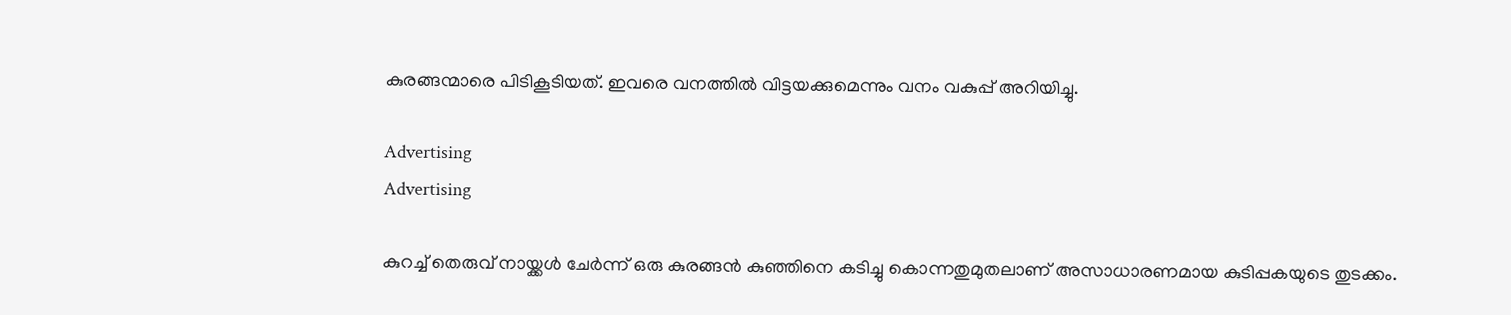കുരങ്ങന്മാരെ പിടികൂടിയത്. ഇവരെ വനത്തിൽ വിട്ടയക്കുമെന്നും വനം വകുപ്പ് അറിയിച്ചു.

Advertising
Advertising

കുറച്ച് തെരുവ് നായ്ക്കൾ ചേർന്ന് ഒരു കുരങ്ങൻ കുഞ്ഞിനെ കടിച്ചു കൊന്നതുമുതലാണ് അസാധാരണമായ കുടിപ്പകയുടെ തുടക്കം.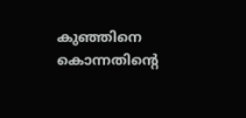കുഞ്ഞിനെ കൊന്നതിന്റെ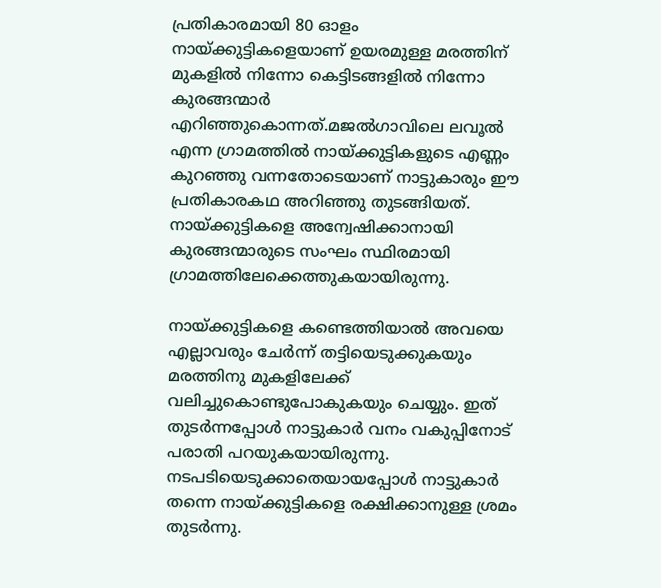പ്രതികാരമായി 80 ഓളം നായ്ക്കുട്ടികളെയാണ് ഉയരമുള്ള മരത്തിന് മുകളിൽ നിന്നോ കെട്ടിടങ്ങളിൽ നിന്നോ കുരങ്ങന്മാർ എറിഞ്ഞുകൊന്നത്.മജൽഗാവിലെ ലവൂൽ എന്ന ഗ്രാമത്തിൽ നായ്ക്കുട്ടികളുടെ എണ്ണം കുറഞ്ഞു വന്നതോടെയാണ് നാട്ടുകാരും ഈ പ്രതികാരകഥ അറിഞ്ഞു തുടങ്ങിയത്. നായ്ക്കുട്ടികളെ അന്വേഷിക്കാനായി കുരങ്ങന്മാരുടെ സംഘം സ്ഥിരമായി ഗ്രാമത്തിലേക്കെത്തുകയായിരുന്നു.

നായ്ക്കുട്ടികളെ കണ്ടെത്തിയാൽ അവയെ എല്ലാവരും ചേർന്ന് തട്ടിയെടുക്കുകയും മരത്തിനു മുകളിലേക്ക് വലിച്ചുകൊണ്ടുപോകുകയും ചെയ്യും. ഇത് തുടർന്നപ്പോൾ നാട്ടുകാർ വനം വകുപ്പിനോട് പരാതി പറയുകയായിരുന്നു. നടപടിയെടുക്കാതെയായപ്പോൾ നാട്ടുകാർ തന്നെ നായ്ക്കുട്ടികളെ രക്ഷിക്കാനുള്ള ശ്രമം തുടർന്നു.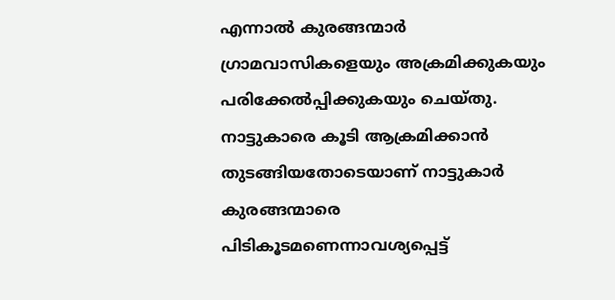എന്നാൽ കുരങ്ങന്മാർ ഗ്രാമവാസികളെയും അക്രമിക്കുകയും പരിക്കേൽപ്പിക്കുകയും ചെയ്തു. നാട്ടുകാരെ കൂടി ആക്രമിക്കാൻ തുടങ്ങിയതോടെയാണ് നാട്ടുകാർ കുരങ്ങന്മാരെ പിടികൂടമണെന്നാവശ്യപ്പെട്ട്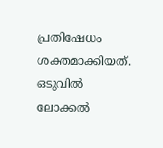പ്രതിഷേധം ശക്തമാക്കിയത്. ഒടുവിൽ ലോക്കൽ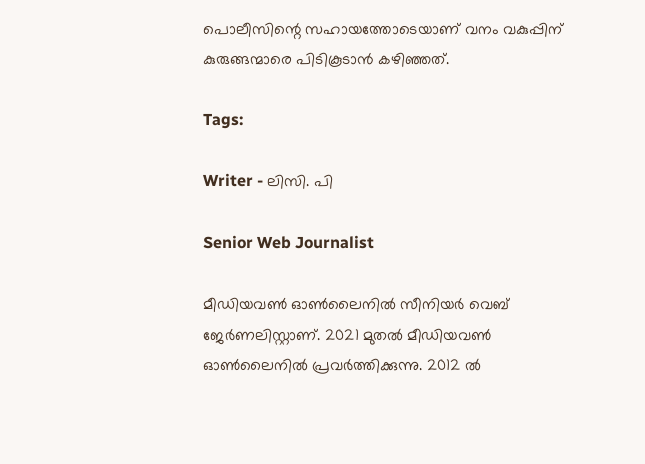പൊലീസിന്റെ സഹായത്തോടെയാണ് വനം വകുപ്പിന് കുരുങ്ങന്മാരെ പിടികൂടാൻ കഴിഞ്ഞത്.

Tags:

Writer - ലിസി. പി

Senior Web Journalist

മീഡിയവൺ ഓൺലൈനിൽ സീനിയർ വെബ് ജേർണലിസ്റ്റാണ്. 2021 മുതൽ മീഡിയവൺ ഓൺലൈനിൽ പ്രവർത്തിക്കുന്നു. 2012 ല്‍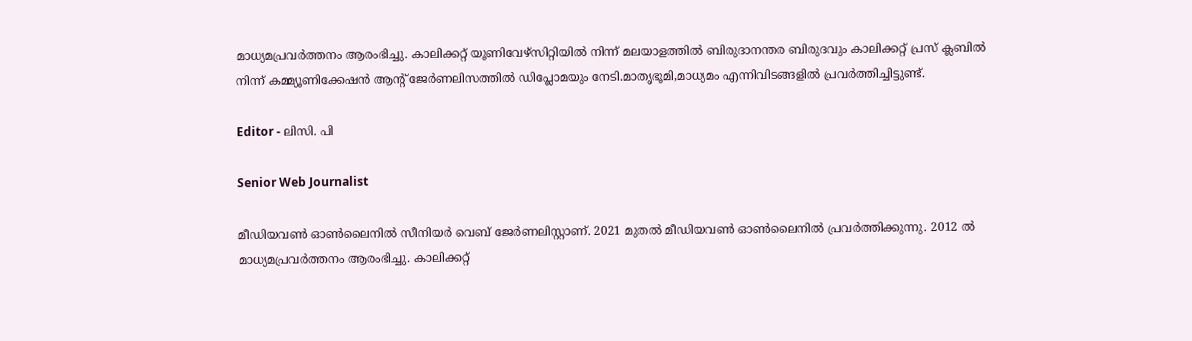മാധ്യമപ്രവര്‍ത്തനം ആരംഭിച്ചു. കാലിക്കറ്റ് യൂണിവേഴ്‌സിറ്റിയിൽ നിന്ന് മലയാളത്തിൽ ബിരുദാനന്തര ബിരുദവും കാലിക്കറ്റ് പ്രസ് ക്ലബിൽ നിന്ന് കമ്മ്യൂണിക്കേഷൻ ആന്റ് ജേർണലിസത്തിൽ ഡിപ്ലോമയും നേടി.മാതൃഭൂമി,മാധ്യമം എന്നിവിടങ്ങളിൽ പ്രവർത്തിച്ചിട്ടുണ്ട്.

Editor - ലിസി. പി

Senior Web Journalist

മീഡിയവൺ ഓൺലൈനിൽ സീനിയർ വെബ് ജേർണലിസ്റ്റാണ്. 2021 മുതൽ മീഡിയവൺ ഓൺലൈനിൽ പ്രവർത്തിക്കുന്നു. 2012 ല്‍ മാധ്യമപ്രവര്‍ത്തനം ആരംഭിച്ചു. കാലിക്കറ്റ്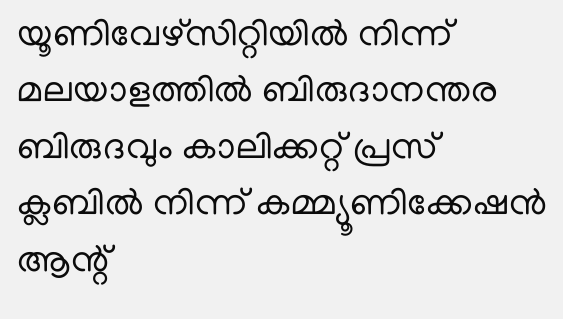യൂണിവേഴ്‌സിറ്റിയിൽ നിന്ന് മലയാളത്തിൽ ബിരുദാനന്തര ബിരുദവും കാലിക്കറ്റ് പ്രസ് ക്ലബിൽ നിന്ന് കമ്മ്യൂണിക്കേഷൻ ആന്റ്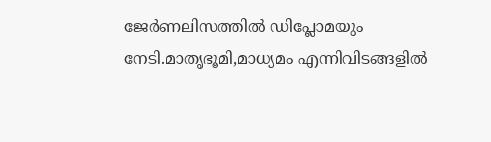ജേർണലിസത്തിൽ ഡിപ്ലോമയും നേടി.മാതൃഭൂമി,മാധ്യമം എന്നിവിടങ്ങളിൽ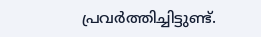പ്രവർത്തിച്ചിട്ടുണ്ട്.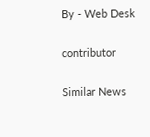By - Web Desk

contributor

Similar News